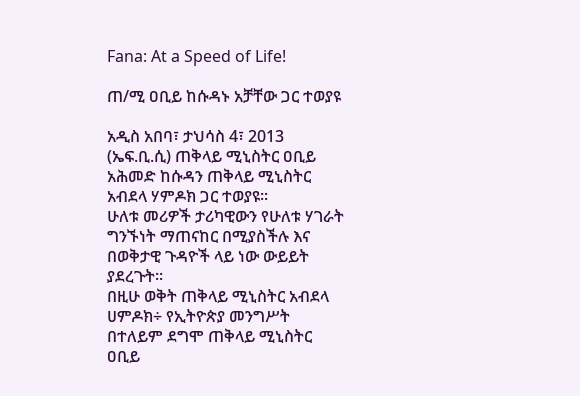Fana: At a Speed of Life!

ጠ/ሚ ዐቢይ ከሱዳኑ አቻቸው ጋር ተወያዩ

አዲስ አበባ፣ ታህሳስ 4፣ 2013 (ኤፍ.ቢ.ሲ) ጠቅላይ ሚኒስትር ዐቢይ አሕመድ ከሱዳን ጠቅላይ ሚኒስትር አብደላ ሃምዶክ ጋር ተወያዩ፡፡
ሁለቱ መሪዎች ታሪካዊውን የሁለቱ ሃገራት ግንኙነት ማጠናከር በሚያስችሉ እና በወቅታዊ ጉዳዮች ላይ ነው ውይይት ያደረጉት፡፡
በዚሁ ወቅት ጠቅላይ ሚኒስትር አብደላ ሀምዶክ÷ የኢትዮጵያ መንግሥት በተለይም ደግሞ ጠቅላይ ሚኒስትር ዐቢይ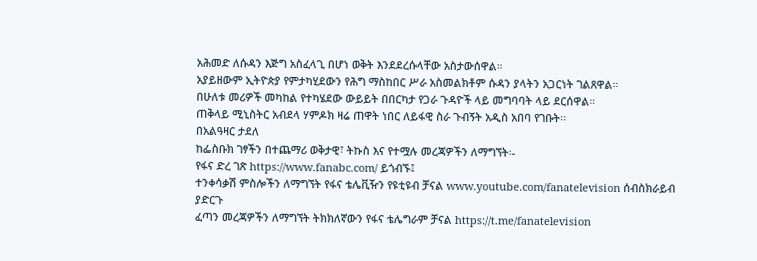አሕመድ ለሱዳን እጅግ አስፈላጊ በሆነ ወቅት እንደደረሱላቸው አስታውሰዋል።
አያይዘውም ኢትዮጵያ የምታካሂደውን የሕግ ማስከበር ሥራ አስመልክቶም ሱዳን ያላትን አጋርነት ገልጸዋል።
በሁለቱ መሪዎች መካከል የተካሄደው ውይይት በበርካታ የጋራ ጉዳዮች ላይ መግባባት ላይ ደርሰዋል።
ጠቅላይ ሚኒስትር አብደላ ሃምዶክ ዛሬ ጠዋት ነበር ለይፋዊ ስራ ጉብኝት አዲስ አበባ የገቡት፡፡
በአልዓዛር ታደለ
ከፌስቡክ ገፃችን በተጨማሪ ወቅታዊ፣ ትኩስ እና የተሟሉ መረጃዎችን ለማግኘት፡-
የፋና ድረ ገጽ https://www.fanabc.com/ ይጎብኙ፤
ተንቀሳቃሽ ምስሎችን ለማግኘት የፋና ቴሌቪዥን የዩቲዩብ ቻናል www.youtube.com/fanatelevision ሰብስክራይብ ያድርጉ
ፈጣን መረጃዎችን ለማግኘት ትክክለኛውን የፋና ቴሌግራም ቻናል https://t.me/fanatelevision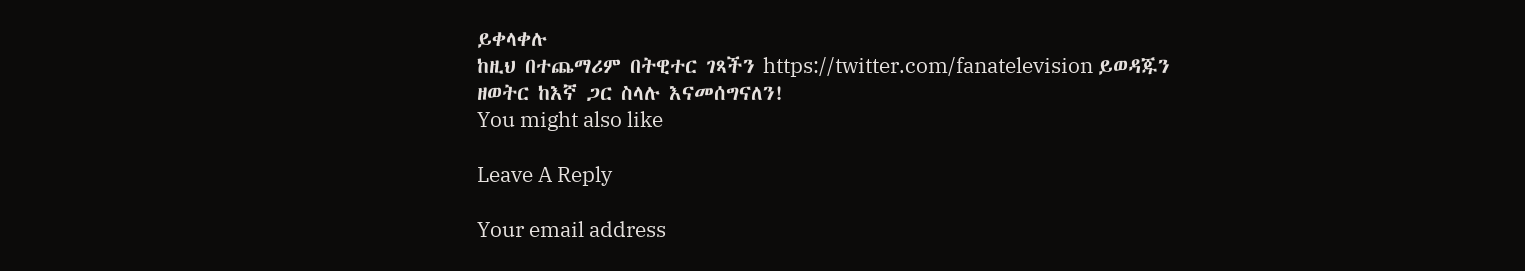ይቀላቀሉ
ከዚህ በተጨማሪም በትዊተር ገጻችን https://twitter.com/fanatelevision ይወዳጁን
ዘወትር ከእኛ ጋር ስላሉ እናመሰግናለን!
You might also like

Leave A Reply

Your email address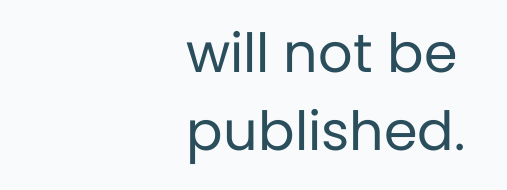will not be published.